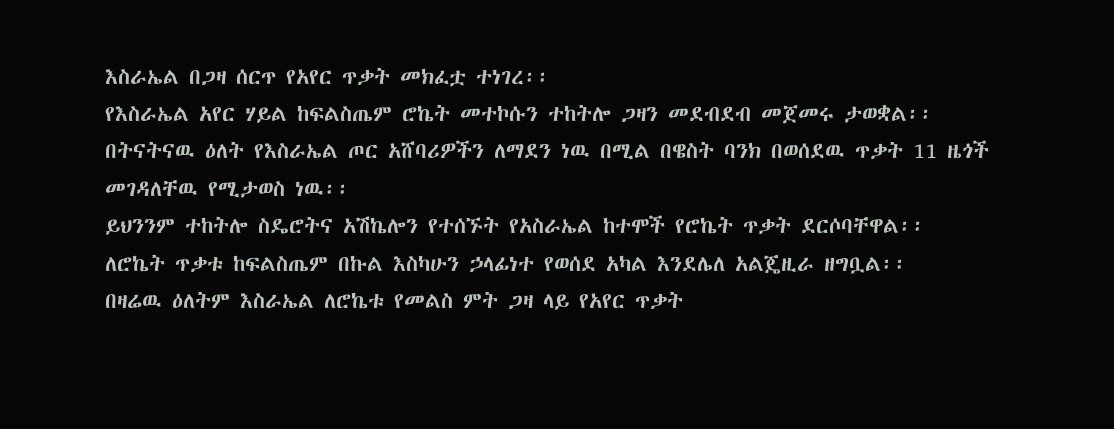እስራኤል በጋዛ ሰርጥ የአየር ጥቃት መክፈቷ ተነገረ፡፡
የእስራኤል አየር ሃይል ከፍልስጤም ሮኬት መተኮሱን ተከትሎ ጋዛን መደብደብ መጀመሩ ታወቋል፡፡
በትናትናዉ ዕለት የእስራኤል ጦር አሸባሪዎችን ለማደን ነዉ በሚል በዌስት ባንክ በወሰደዉ ጥቃት 11 ዜጎች መገዳለቸዉ የሚታወስ ነዉ፡፡
ይህንንም ተከትሎ ስዴሮትና አሽኬሎን የተሰኙት የአስራኤል ከተሞች የሮኬት ጥቃት ደርሶባቸዋል፡፡
ለሮኬት ጥቃቱ ከፍልስጤም በኩል እስካሁን ኃላፊነተ የወሰደ አካል እንደሌለ አልጄዚራ ዘግቧል፡፡
በዛሬዉ ዕለትም እስራኤል ለሮኬቱ የመልስ ምት ጋዛ ላይ የአየር ጥቃት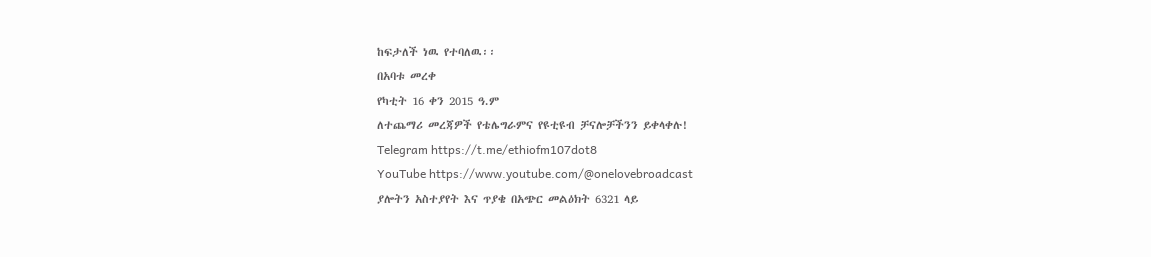ከፍታለች ነዉ የተባለዉ፡፡
በአባቱ መረቀ
የካቲት 16 ቀን 2015 ዓ.ም
ለተጨማሪ መረጃዎች የቴሌግራምና የዩቲዩብ ቻናሎቻችንን ይቀላቀሉ!
Telegram https://t.me/ethiofm107dot8
YouTube https://www.youtube.com/@onelovebroadcast
ያሎትን አስተያየት እና ጥያቄ በአጭር መልዕክት 6321 ላይ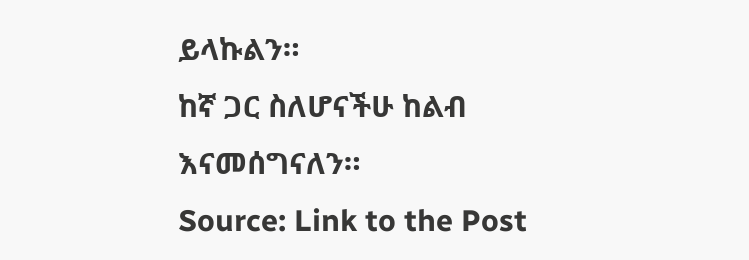ይላኩልን።
ከኛ ጋር ስለሆናችሁ ከልብ እናመሰግናለን።
Source: Link to the Post